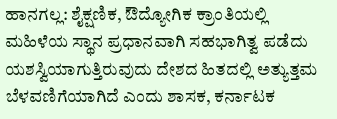ಹಾನಗಲ್ಲ: ಶೈಕ್ಷಣಿಕ, ಔದ್ಯೋಗಿಕ ಕ್ರಾಂತಿಯಲ್ಲಿ ಮಹಿಳೆಯ ಸ್ಥಾನ ಪ್ರಧಾನವಾಗಿ ಸಹಭಾಗಿತ್ವ ಪಡೆದು ಯಶಸ್ವಿಯಾಗುತ್ತಿರುವುದು ದೇಶದ ಹಿತದಲ್ಲಿ ಅತ್ಯುತ್ತಮ ಬೆಳವಣಿಗೆಯಾಗಿದೆ ಎಂದು ಶಾಸಕ, ಕರ್ನಾಟಕ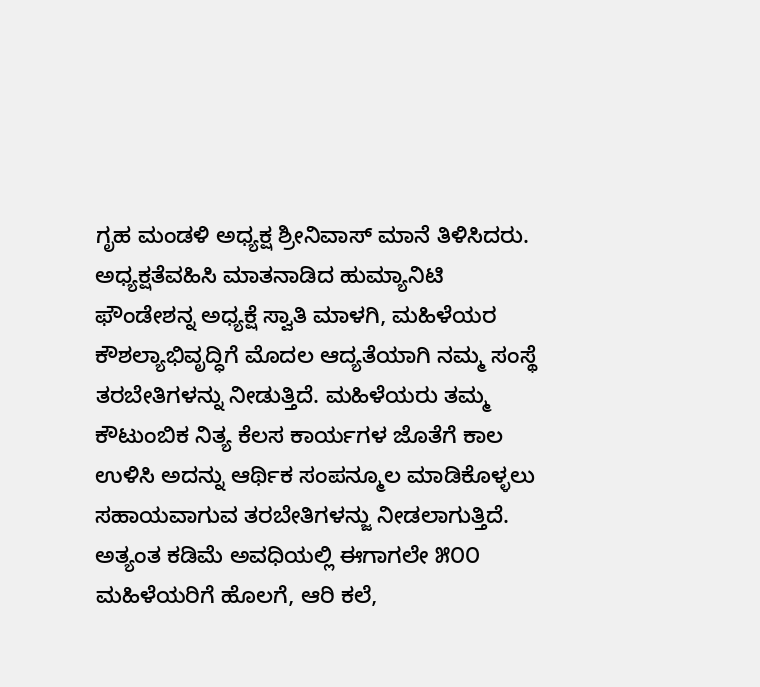ಗೃಹ ಮಂಡಳಿ ಅಧ್ಯಕ್ಷ ಶ್ರೀನಿವಾಸ್ ಮಾನೆ ತಿಳಿಸಿದರು.
ಅಧ್ಯಕ್ಷತೆವಹಿಸಿ ಮಾತನಾಡಿದ ಹುಮ್ಯಾನಿಟಿ ಫೌಂಡೇಶನ್ನ ಅಧ್ಯಕ್ಷೆ ಸ್ವಾತಿ ಮಾಳಗಿ, ಮಹಿಳೆಯರ ಕೌಶಲ್ಯಾಭಿವೃದ್ಧಿಗೆ ಮೊದಲ ಆದ್ಯತೆಯಾಗಿ ನಮ್ಮ ಸಂಸ್ಥೆ ತರಬೇತಿಗಳನ್ನು ನೀಡುತ್ತಿದೆ. ಮಹಿಳೆಯರು ತಮ್ಮ ಕೌಟುಂಬಿಕ ನಿತ್ಯ ಕೆಲಸ ಕಾರ್ಯಗಳ ಜೊತೆಗೆ ಕಾಲ ಉಳಿಸಿ ಅದನ್ನು ಆರ್ಥಿಕ ಸಂಪನ್ಮೂಲ ಮಾಡಿಕೊಳ್ಳಲು ಸಹಾಯವಾಗುವ ತರಬೇತಿಗಳನ್ಜು ನೀಡಲಾಗುತ್ತಿದೆ. ಅತ್ಯಂತ ಕಡಿಮೆ ಅವಧಿಯಲ್ಲಿ ಈಗಾಗಲೇ ೫೦೦ ಮಹಿಳೆಯರಿಗೆ ಹೊಲಗೆ, ಆರಿ ಕಲೆ,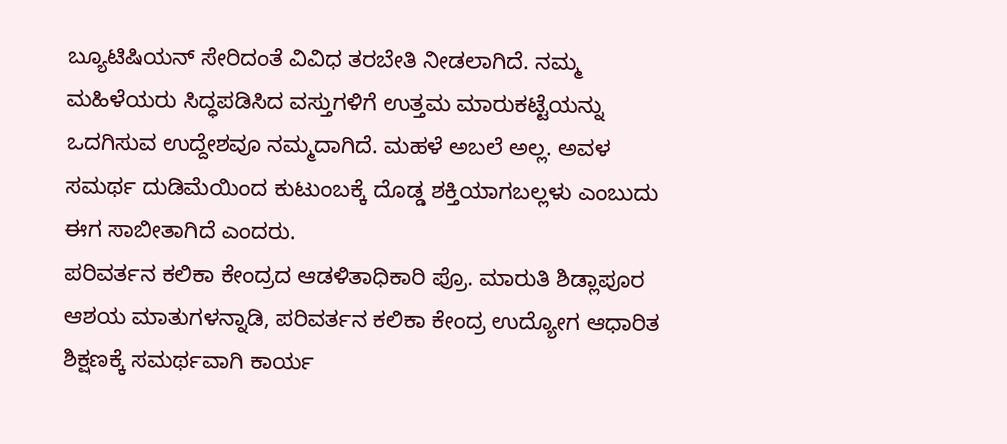ಬ್ಯೂಟಿಷಿಯನ್ ಸೇರಿದಂತೆ ವಿವಿಧ ತರಬೇತಿ ನೀಡಲಾಗಿದೆ. ನಮ್ಮ ಮಹಿಳೆಯರು ಸಿದ್ಧಪಡಿಸಿದ ವಸ್ತುಗಳಿಗೆ ಉತ್ತಮ ಮಾರುಕಟ್ಟೆಯನ್ನು ಒದಗಿಸುವ ಉದ್ದೇಶವೂ ನಮ್ಮದಾಗಿದೆ. ಮಹಳೆ ಅಬಲೆ ಅಲ್ಲ. ಅವಳ ಸಮರ್ಥ ದುಡಿಮೆಯಿಂದ ಕುಟುಂಬಕ್ಕೆ ದೊಡ್ಡ ಶಕ್ತಿಯಾಗಬಲ್ಲಳು ಎಂಬುದು ಈಗ ಸಾಬೀತಾಗಿದೆ ಎಂದರು.
ಪರಿವರ್ತನ ಕಲಿಕಾ ಕೇಂದ್ರದ ಆಡಳಿತಾಧಿಕಾರಿ ಪ್ರೊ. ಮಾರುತಿ ಶಿಡ್ಲಾಪೂರ ಆಶಯ ಮಾತುಗಳನ್ನಾಡಿ, ಪರಿವರ್ತನ ಕಲಿಕಾ ಕೇಂದ್ರ ಉದ್ಯೋಗ ಆಧಾರಿತ ಶಿಕ್ಷಣಕ್ಕೆ ಸಮರ್ಥವಾಗಿ ಕಾರ್ಯ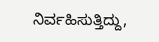ನಿರ್ವಹಿಸುತ್ತಿದ್ದು,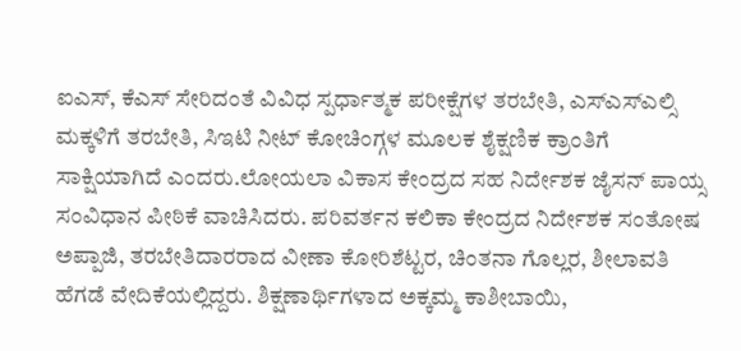ಐಎಸ್, ಕೆಎಸ್ ಸೇರಿದಂತೆ ವಿವಿಧ ಸ್ಪರ್ಧಾತ್ಮಕ ಪರೀಕ್ಷೆಗಳ ತರಬೇತಿ, ಎಸ್ಎಸ್ಎಲ್ಸಿ ಮಕ್ಕಳಿಗೆ ತರಬೇತಿ, ಸಿಇಟಿ ನೀಟ್ ಕೋಚಿಂಗ್ಗಳ ಮೂಲಕ ಶೈಕ್ಷಣಿಕ ಕ್ರಾಂತಿಗೆ ಸಾಕ್ಷಿಯಾಗಿದೆ ಎಂದರು.ಲೋಯಲಾ ವಿಕಾಸ ಕೇಂದ್ರದ ಸಹ ನಿರ್ದೇಶಕ ಜೈಸನ್ ಪಾಯ್ಸ ಸಂವಿಧಾನ ಪೀಠಿಕೆ ವಾಚಿಸಿದರು. ಪರಿವರ್ತನ ಕಲಿಕಾ ಕೇಂದ್ರದ ನಿರ್ದೇಶಕ ಸಂತೋಷ ಅಪ್ಪಾಜಿ, ತರಬೇತಿದಾರರಾದ ವೀಣಾ ಕೋರಿಶೆಟ್ಟರ, ಚಿಂತನಾ ಗೊಲ್ಲರ, ಶೀಲಾವತಿ ಹೆಗಡೆ ವೇದಿಕೆಯಲ್ಲಿದ್ದರು. ಶಿಕ್ಷಣಾರ್ಥಿಗಳಾದ ಅಕ್ಕಮ್ಮ ಕಾಶೀಬಾಯಿ,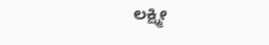ಲಕ್ಷ್ಮೀ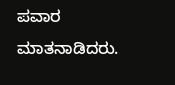ಪವಾರ ಮಾತನಾಡಿದರು.